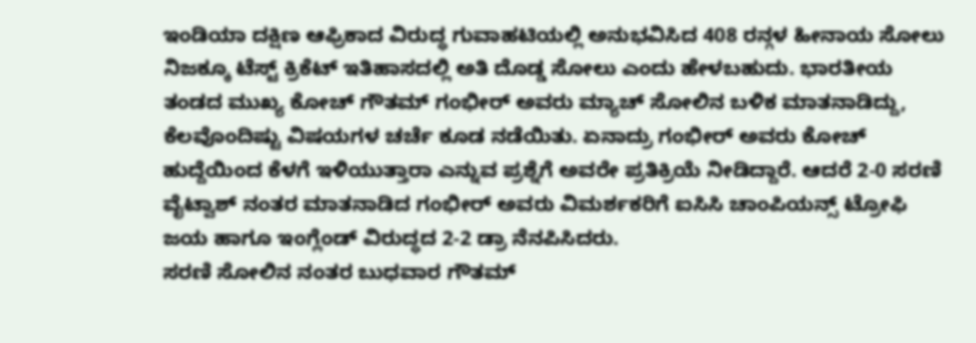ಇಂಡಿಯಾ ದಕ್ಷಿಣ ಆಫ್ರಿಕಾದ ವಿರುದ್ಧ ಗುವಾಹಟಿಯಲ್ಲಿ ಅನುಭವಿಸಿದ 408 ರನ್ಗಳ ಹೀನಾಯ ಸೋಲು ನಿಜಕ್ಕೂ ಟೆಸ್ಟ್ ಕ್ರಿಕೆಟ್ ಇತಿಹಾಸದಲ್ಲಿ ಅತಿ ದೊಡ್ಡ ಸೋಲು ಎಂದು ಹೇಳಬಹುದು. ಭಾರತೀಯ ತಂಡದ ಮುಖ್ಯ ಕೋಚ್ ಗೌತಮ್ ಗಂಭೀರ್ ಅವರು ಮ್ಯಾಚ್ ಸೋಲಿನ ಬಳಿಕ ಮಾತನಾಡಿದ್ದು, ಕೆಲವೊಂದಿಷ್ಟು ವಿಷಯಗಳ ಚರ್ಚೆ ಕೂಡ ನಡೆಯಿತು. ಏನಾದ್ರು ಗಂಭೀರ್ ಅವರು ಕೋಚ್ ಹುದ್ದೆಯಿಂದ ಕೆಳಗೆ ಇಳಿಯುತ್ತಾರಾ ಎನ್ನುವ ಪ್ರಶ್ನೆಗೆ ಅವರೇ ಪ್ರತಿಕ್ರಿಯೆ ನೀಡಿದ್ದಾರೆ. ಆದರೆ 2-0 ಸರಣಿ ವೈಟ್ವಾಶ್ ನಂತರ ಮಾತನಾಡಿದ ಗಂಭೀರ್ ಅವರು ವಿಮರ್ಶಕರಿಗೆ ಐಸಿಸಿ ಚಾಂಪಿಯನ್ಸ್ ಟ್ರೋಫಿ ಜಯ ಹಾಗೂ ಇಂಗ್ಲೆಂಡ್ ವಿರುದ್ಧದ 2-2 ಡ್ರಾ ನೆನಪಿಸಿದರು.
ಸರಣಿ ಸೋಲಿನ ನಂತರ ಬುಧವಾರ ಗೌತಮ್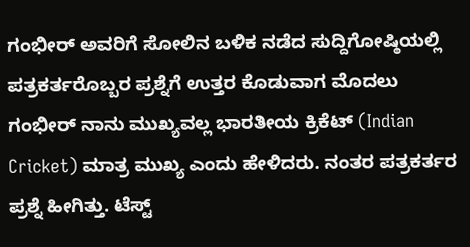ಗಂಭೀರ್ ಅವರಿಗೆ ಸೋಲಿನ ಬಳಿಕ ನಡೆದ ಸುದ್ದಿಗೋಷ್ಠಿಯಲ್ಲಿ ಪತ್ರಕರ್ತರೊಬ್ಬರ ಪ್ರಶ್ನೆಗೆ ಉತ್ತರ ಕೊಡುವಾಗ ಮೊದಲು ಗಂಭೀರ್ ನಾನು ಮುಖ್ಯವಲ್ಲ ಭಾರತೀಯ ಕ್ರಿಕೆಟ್ (Indian Cricket) ಮಾತ್ರ ಮುಖ್ಯ ಎಂದು ಹೇಳಿದರು. ನಂತರ ಪತ್ರಕರ್ತರ ಪ್ರಶ್ನೆ ಹೀಗಿತ್ತು. ಟೆಸ್ಟ್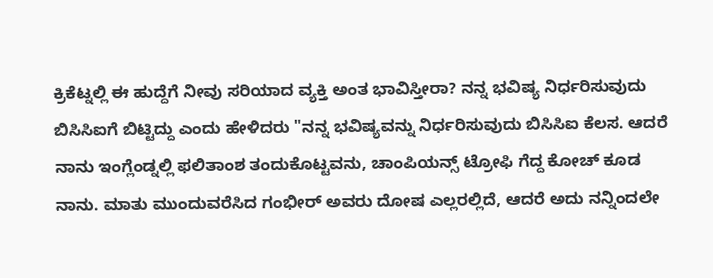ಕ್ರಿಕೆಟ್ನಲ್ಲಿ ಈ ಹುದ್ದೆಗೆ ನೀವು ಸರಿಯಾದ ವ್ಯಕ್ತಿ ಅಂತ ಭಾವಿಸ್ತೀರಾ? ನನ್ನ ಭವಿಷ್ಯ ನಿರ್ಧರಿಸುವುದು ಬಿಸಿಸಿಐಗೆ ಬಿಟ್ಟಿದ್ದು ಎಂದು ಹೇಳಿದರು "ನನ್ನ ಭವಿಷ್ಯವನ್ನು ನಿರ್ಧರಿಸುವುದು ಬಿಸಿಸಿಐ ಕೆಲಸ. ಆದರೆ ನಾನು ಇಂಗ್ಲೆಂಡ್ನಲ್ಲಿ ಫಲಿತಾಂಶ ತಂದುಕೊಟ್ಟವನು, ಚಾಂಪಿಯನ್ಸ್ ಟ್ರೋಫಿ ಗೆದ್ದ ಕೋಚ್ ಕೂಡ ನಾನು. ಮಾತು ಮುಂದುವರೆಸಿದ ಗಂಭೀರ್ ಅವರು ದೋಷ ಎಲ್ಲರಲ್ಲಿದೆ, ಆದರೆ ಅದು ನನ್ನಿಂದಲೇ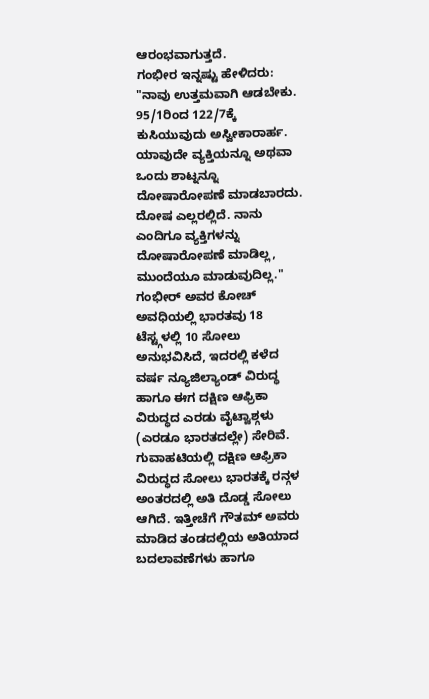ಆರಂಭವಾಗುತ್ತದೆ.
ಗಂಭೀರ ಇನ್ನಷ್ಟು ಹೇಳಿದರು: "ನಾವು ಉತ್ತಮವಾಗಿ ಆಡಬೇಕು. 95/1ರಿಂದ 122/7ಕ್ಕೆ ಕುಸಿಯುವುದು ಅಸ್ವೀಕಾರಾರ್ಹ. ಯಾವುದೇ ವ್ಯಕ್ತಿಯನ್ನೂ ಅಥವಾ ಒಂದು ಶಾಟ್ನನ್ನೂ ದೋಷಾರೋಪಣೆ ಮಾಡಬಾರದು. ದೋಷ ಎಲ್ಲರಲ್ಲಿದೆ. ನಾನು ಎಂದಿಗೂ ವ್ಯಕ್ತಿಗಳನ್ನು ದೋಷಾರೋಪಣೆ ಮಾಡಿಲ್ಲ, ಮುಂದೆಯೂ ಮಾಡುವುದಿಲ್ಲ." ಗಂಭೀರ್ ಅವರ ಕೋಚ್ ಅವಧಿಯಲ್ಲಿ ಭಾರತವು 18 ಟೆಸ್ಟ್ಗಳಲ್ಲಿ 10 ಸೋಲು ಅನುಭವಿಸಿದೆ, ಇದರಲ್ಲಿ ಕಳೆದ ವರ್ಷ ನ್ಯೂಜಿಲ್ಯಾಂಡ್ ವಿರುದ್ಧ ಹಾಗೂ ಈಗ ದಕ್ಷಿಣ ಆಫ್ರಿಕಾ ವಿರುದ್ಧದ ಎರಡು ವೈಟ್ವಾಶ್ಗಳು (ಎರಡೂ ಭಾರತದಲ್ಲೇ) ಸೇರಿವೆ. ಗುವಾಹಟಿಯಲ್ಲಿ ದಕ್ಷಿಣ ಆಫ್ರಿಕಾ ವಿರುದ್ಧದ ಸೋಲು ಭಾರತಕ್ಕೆ ರನ್ಗಳ ಅಂತರದಲ್ಲಿ ಅತಿ ದೊಡ್ಡ ಸೋಲು ಆಗಿದೆ. ಇತ್ತೀಚೆಗೆ ಗೌತಮ್ ಅವರು ಮಾಡಿದ ತಂಡದಲ್ಲಿಯ ಅತಿಯಾದ ಬದಲಾವಣೆಗಳು ಹಾಗೂ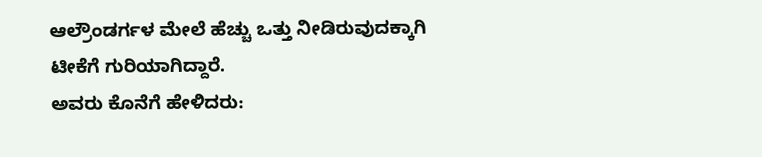ಆಲ್ರೌಂಡರ್ಗಳ ಮೇಲೆ ಹೆಚ್ಚು ಒತ್ತು ನೀಡಿರುವುದಕ್ಕಾಗಿ ಟೀಕೆಗೆ ಗುರಿಯಾಗಿದ್ದಾರೆ.
ಅವರು ಕೊನೆಗೆ ಹೇಳಿದರು: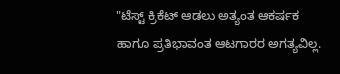"ಟೆಸ್ಟ್ ಕ್ರಿಕೆಟ್ ಆಡಲು ಅತ್ಯಂತ ಆಕರ್ಷಕ ಹಾಗೂ ಪ್ರತಿಭಾವಂತ ಆಟಗಾರರ ಅಗತ್ಯವಿಲ್ಲ.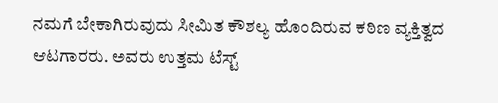ನಮಗೆ ಬೇಕಾಗಿರುವುದು ಸೀಮಿತ ಕೌಶಲ್ಯ ಹೊಂದಿರುವ ಕಠಿಣ ವ್ಯಕ್ತಿತ್ವದ ಆಟಗಾರರು. ಅವರು ಉತ್ತಮ ಟೆಸ್ಟ್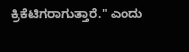ಕ್ರಿಕೆಟಿಗರಾಗುತ್ತಾರೆ." ಎಂದು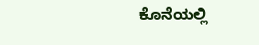ಕೊನೆಯಲ್ಲಿ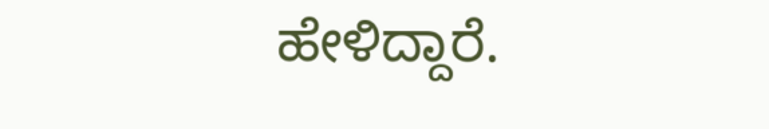ಹೇಳಿದ್ದಾರೆ.